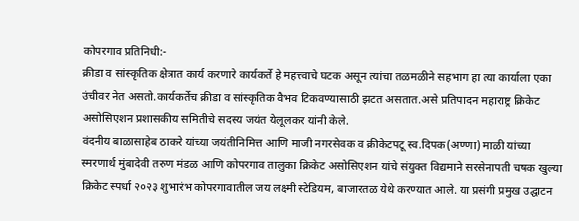कोपरगाव प्रतिनिधी:-
क्रीडा व सांस्कृतिक क्षेत्रात कार्य करणारे कार्यकर्ते हे महत्त्वाचे घटक असून त्यांचा तळमळीने सहभाग हा त्या कार्याला एका उंचीवर नेत असतो.कार्यकर्तेच क्रीडा व सांस्कृतिक वैभव टिकवण्यासाठी झटत असतात.असे प्रतिपादन महाराष्ट्र क्रिकेट असोसिएशन प्रशासकीय समितीचे सदस्य जयंत येलूलकर यांनी केले.
वंदनीय बाळासाहेब ठाकरे यांच्या जयंतीनिमित्त आणि माजी नगरसेवक व क्रीकेटपटू स्व.दिपक(अण्णा) माळी यांच्या स्मरणार्थ मुंबादेवी तरुण मंडळ आणि कोपरगाव तालुका क्रिकेट असोसिएशन यांचे संयुक्त विद्यमाने सरसेनापती चषक खुल्या क्रिकेट स्पर्धा २०२३ शुभारंभ कोपरगावातील जय लक्ष्मी स्टेडियम, बाजारतळ येथे करण्यात आले. या प्रसंगी प्रमुख उद्घाटन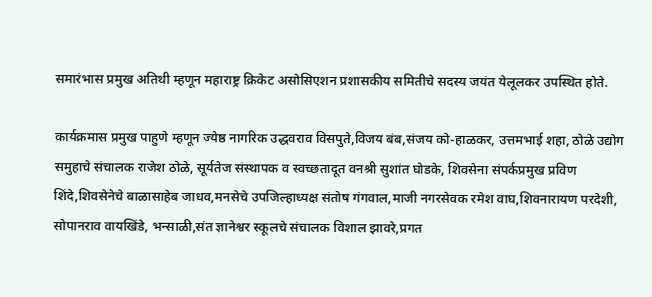समारंभास प्रमुख अतिथी म्हणून महाराष्ट्र क्रिकेट असोसिएशन प्रशासकीय समितीचे सदस्य जयंत येलूलकर उपस्थित होते.

कार्यक्रमास प्रमुख पाहुणे म्हणून ज्येष्ठ नागरिक उद्धवराव विसपुते,विजय बंब,संजय को-हाळकर, उत्तमभाई शहा, ठोळे उद्योग समुहाचे संचालक राजेश ठोळे, सूर्यतेज संस्थापक व स्वच्छतादूत वनश्री सुशांत घोडके, शिवसेना संपर्कप्रमुख प्रविण शिंदे,शिवसेनेचे बाळासाहेब जाधव,मनसेचे उपजिल्हाध्यक्ष संतोष गंगवाल,माजी नगरसेवक रमेश वाघ,शिवनारायण परदेशी, सोपानराव वायखिंडे, भन्साळी,संत ज्ञानेश्वर स्कूलचे संचालक विशाल झावरे,प्रगत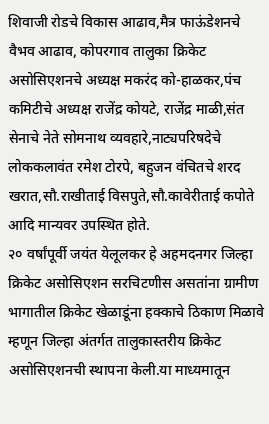शिवाजी रोडचे विकास आढाव,मैत्र फाऊंडेशनचे वैभव आढाव, कोपरगाव तालुका क्रिकेट असोसिएशनचे अध्यक्ष मकरंद को-हाळकर,पंच कमिटीचे अध्यक्ष राजेंद्र कोयटे, राजेंद्र माळी,संत सेनाचे नेते सोमनाथ व्यवहारे,नाट्यपरिषदेचे लोककलावंत रमेश टोरपे, बहुजन वंचितचे शरद खरात,सौ.राखीताई विसपुते,सौ.कावेरीताई कपोते आदि मान्यवर उपस्थित होते.
२० वर्षांपूर्वी जयंत येलूलकर हे अहमदनगर जिल्हा क्रिकेट असोसिएशन सरचिटणीस असतांना ग्रामीण भागातील क्रिकेट खेळाडूंना हक्काचे ठिकाण मिळावे म्हणून जिल्हा अंतर्गत तालुकास्तरीय क्रिकेट असोसिएशनची स्थापना केली.या माध्यमातून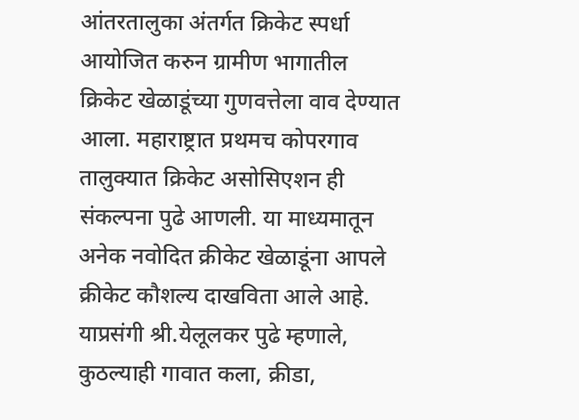आंतरतालुका अंतर्गत क्रिकेट स्पर्धा आयोजित करुन ग्रामीण भागातील क्रिकेट खेळाडूंच्या गुणवत्तेला वाव देण्यात आला. महाराष्ट्रात प्रथमच कोपरगाव तालुक्यात क्रिकेट असोसिएशन ही संकल्पना पुढे आणली. या माध्यमातून अनेक नवोदित क्रीकेट खेळाडूंना आपले क्रीकेट कौशल्य दाखविता आले आहे.
याप्रसंगी श्री.येलूलकर पुढे म्हणाले, कुठल्याही गावात कला, क्रीडा,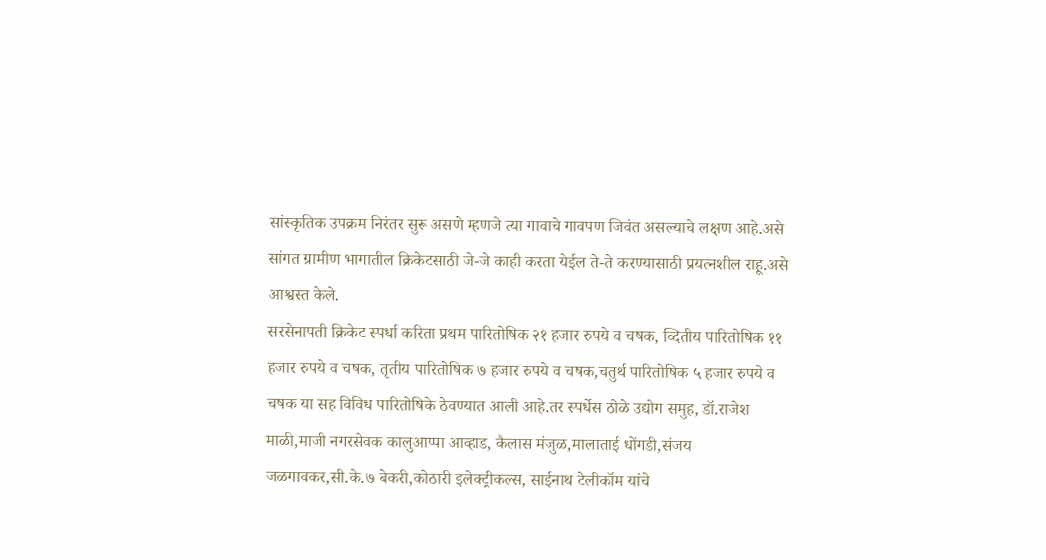सांस्कृतिक उपक्रम निरंतर सुरू असणे म्हणजे त्या गावाचे गावपण जिवंत असल्याचे लक्षण आहे.असे सांगत ग्रामीण भागातील क्रिकेटसाठी जे-जे काही करता येईल ते-ते करण्यासाठी प्रयत्नशील राहू.असे आश्वस्त केले.
सरसेनापती क्रिकेट स्पर्धा करिता प्रथम पारितोषिक २१ हजार रुपये व चषक, व्दितीय पारितोषिक ११ हजार रुपये व चषक, तृतीय पारितोषिक ७ हजार रुपये व चषक,चतुर्थ पारितोषिक ५ हजार रुपये व चषक या सह विविध पारितोषिके ठेवण्यात आली आहे.तर स्पर्धेस ठोळे उद्योग समुह, डॉ.राजेश माळी,माजी नगरसेवक कालुआप्पा आव्हाड, कैलास मंजुळ,मालाताई धोंगडी,संजय जळगावकर,सी.के.७ बेकरी,कोठारी इलेक्ट्रीकल्स, साईनाथ टेलीकॉम यांचे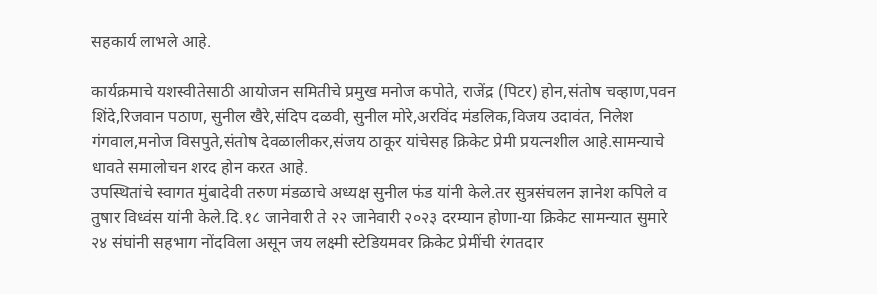सहकार्य लाभले आहे.

कार्यक्रमाचे यशस्वीतेसाठी आयोजन समितीचे प्रमुख मनोज कपोते, राजेंद्र (पिटर) होन,संतोष चव्हाण,पवन शिंदे,रिजवान पठाण, सुनील खैरे,संदिप दळवी, सुनील मोरे,अरविंद मंडलिक,विजय उदावंत, निलेश गंगवाल,मनोज विसपुते,संतोष देवळालीकर,संजय ठाकूर यांचेसह क्रिकेट प्रेमी प्रयत्नशील आहे.सामन्याचे धावते समालोचन शरद होन करत आहे.
उपस्थितांचे स्वागत मुंबादेवी तरुण मंडळाचे अध्यक्ष सुनील फंड यांनी केले.तर सुत्रसंचलन ज्ञानेश कपिले व तुषार विध्वंस यांनी केले.दि.१८ जानेवारी ते २२ जानेवारी २०२३ दरम्यान होणा-या क्रिकेट सामन्यात सुमारे २४ संघांनी सहभाग नोंदविला असून जय लक्ष्मी स्टेडियमवर क्रिकेट प्रेमींची रंगतदार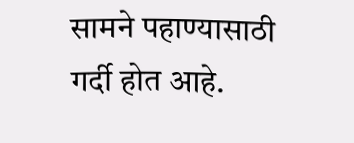सामने पहाण्यासाठी गर्दी होत आहे.